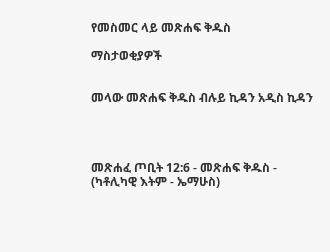የመስመር ላይ መጽሐፍ ቅዱስ

ማስታወቂያዎች


መላው መጽሐፍ ቅዱስ ብሉይ ኪዳን አዲስ ኪዳን




መጽሐፈ ጦቢት 12:6 - መጽሐፍ ቅዱስ - (ካቶሊካዊ እትም - ኤማሁስ)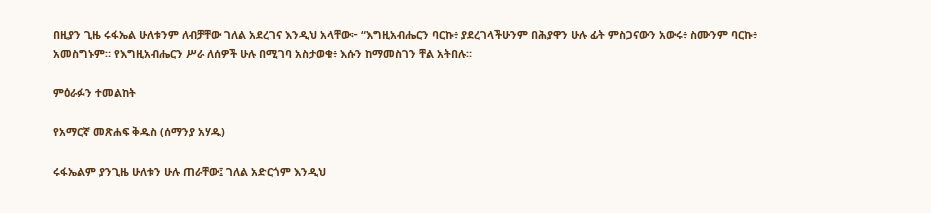በዚያን ጊዜ ሩፋኤል ሁለቱንም ለብቻቸው ገለል አደረገና እንዲህ አላቸው፦ “እግዚአብሔርን ባርኩ፥ ያደረገላችሁንም በሕያዋን ሁሉ ፊት ምስጋናውን አውሩ፥ ስሙንም ባርኩ፥ አመስግኑም። የእግዚአብሔርን ሥራ ለሰዎች ሁሉ በሚገባ አስታወቁ፥ እሱን ከማመስገን ቸል አትበሉ።

ምዕራፉን ተመልከት

የአማርኛ መጽሐፍ ቅዱስ (ሰማንያ አሃዱ)

ሩፋኤልም ያንጊዜ ሁለቱን ሁሉ ጠራቸው፤ ገለል አድርጎም እንዲህ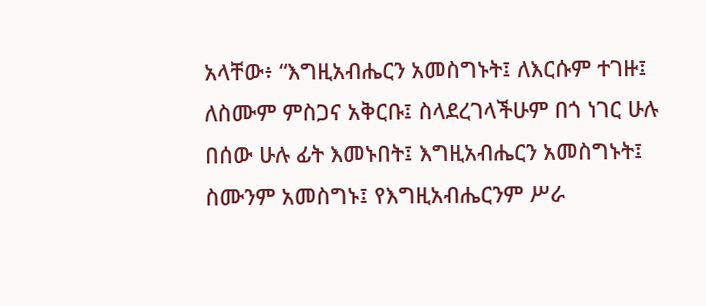አላቸው፥ “እግዚአብሔርን አመስግኑት፤ ለእርሱም ተገዙ፤ ለስሙም ምስጋና አቅርቡ፤ ስላደረገላችሁም በጎ ነገር ሁሉ በሰው ሁሉ ፊት እመኑበት፤ እግዚአብሔርን አመስግኑት፤ ስሙንም አመስግኑ፤ የእግዚአብሔርንም ሥራ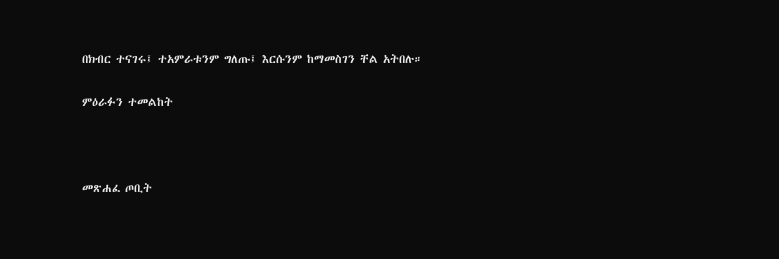በክብር ተናገሩ፤ ተአምራቱንም ግለጡ፤ እርሱንም ከማመስገን ቸል አትበሉ።

ምዕራፉን ተመልከት



መጽሐፈ ጦቢት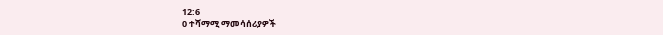12:6
0 ተሻማሚ ማመሳሰሪያዎች